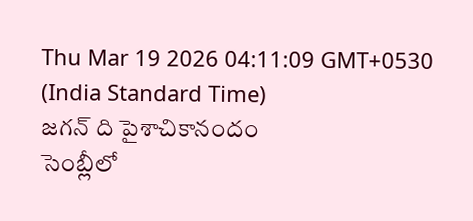Thu Mar 19 2026 04:11:09 GMT+0530 (India Standard Time)
జగన్ ది పైశాచికానందం
సెంబ్లీలో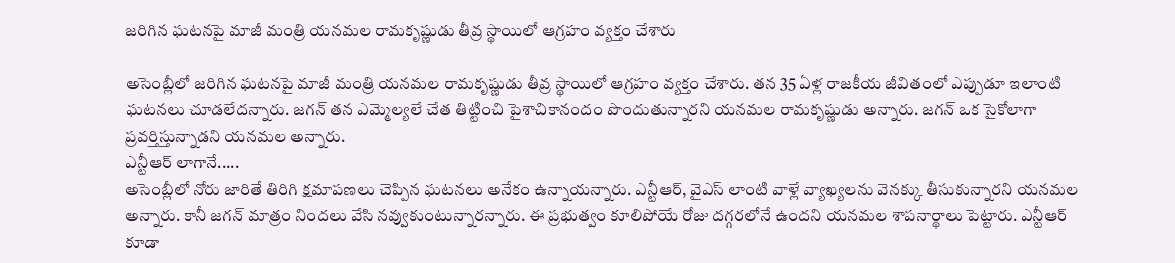జరిగిన ఘటనపై మాజీ మంత్రి యనమల రామకృష్ణుడు తీవ్ర స్థాయిలో ఆగ్రహం వ్యక్తం చేశారు

అసెంబ్లీలో జరిగిన ఘటనపై మాజీ మంత్రి యనమల రామకృష్ణుడు తీవ్ర స్థాయిలో ఆగ్రహం వ్యక్తం చేశారు. తన 35 ఏళ్ల రాజకీయ జీవితంలో ఎప్పుడూ ఇలాంటి ఘటనలు చూడలేదన్నారు. జగన్ తన ఎమ్మెల్యలే చేత తిట్టించి పైశాచికానందం పొందుతున్నారని యనమల రామకృష్ణుడు అన్నారు. జగన్ ఒక సైకోలాగా ప్రవర్తిస్తున్నాడని యనమల అన్నారు.
ఎన్టీఆర్ లాగానే.....
అసెంబ్లీలో నోరు జారితే తిరిగి క్షమాపణలు చెప్పిన ఘటనలు అనేకం ఉన్నాయన్నారు. ఎన్టీఆర్, వైఎస్ లాంటి వాళ్లే వ్యాఖ్యలను వెనక్కు తీసుకున్నారని యనమల అన్నారు. కానీ జగన్ మాత్రం నిందలు వేసి నవ్వుకుంటున్నారన్నారు. ఈ ప్రభుత్వం కూలిపోయే రోజు దగ్గరలోనే ఉందని యనమల శాపనార్థాలు పెట్టారు. ఎన్టీఆర్ కూడా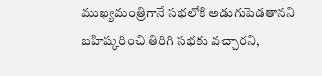ముఖ్యమంత్రిగానే సభలోకి అడుగుపెడతానని బహిష్కరించి తిరిగి సభకు వచ్చారని,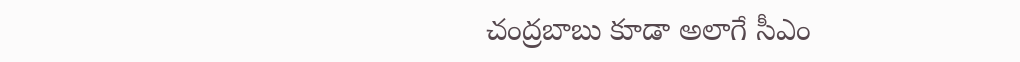చంద్రబాబు కూడా అలాగే సీఎం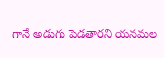గానే అడుగు పెడతారని యనమల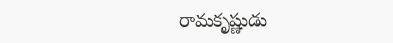రామకృష్ణుడు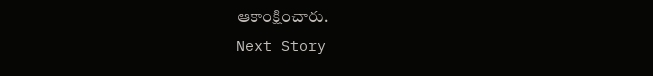ఆకాంక్షించారు.
Next Story